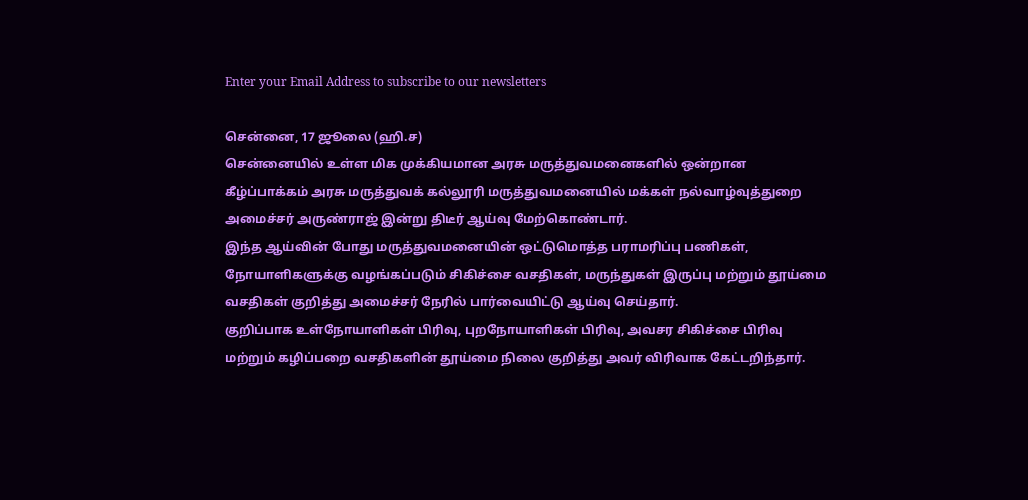Enter your Email Address to subscribe to our newsletters

சென்னை, 17 ஜூலை (ஹி.ச)
சென்னையில் உள்ள மிக முக்கியமான அரசு மருத்துவமனைகளில் ஒன்றான கீழ்ப்பாக்கம் அரசு மருத்துவக் கல்லூரி மருத்துவமனையில் மக்கள் நல்வாழ்வுத்துறை அமைச்சர் அருண்ராஜ் இன்று திடீர் ஆய்வு மேற்கொண்டார்.
இந்த ஆய்வின் போது மருத்துவமனையின் ஒட்டுமொத்த பராமரிப்பு பணிகள், நோயாளிகளுக்கு வழங்கப்படும் சிகிச்சை வசதிகள், மருந்துகள் இருப்பு மற்றும் தூய்மை வசதிகள் குறித்து அமைச்சர் நேரில் பார்வையிட்டு ஆய்வு செய்தார்.
குறிப்பாக உள்நோயாளிகள் பிரிவு, புறநோயாளிகள் பிரிவு, அவசர சிகிச்சை பிரிவு மற்றும் கழிப்பறை வசதிகளின் தூய்மை நிலை குறித்து அவர் விரிவாக கேட்டறிந்தார்.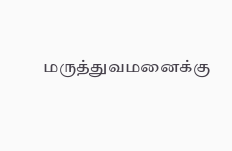மருத்துவமனைக்கு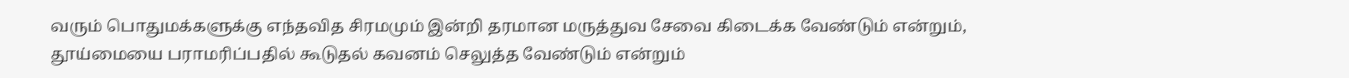வரும் பொதுமக்களுக்கு எந்தவித சிரமமும் இன்றி தரமான மருத்துவ சேவை கிடைக்க வேண்டும் என்றும், தூய்மையை பராமரிப்பதில் கூடுதல் கவனம் செலுத்த வேண்டும் என்றும்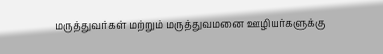மருத்துவர்கள் மற்றும் மருத்துவமனை ஊழியர்களுக்கு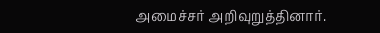அமைச்சர் அறிவுறுத்தினார்.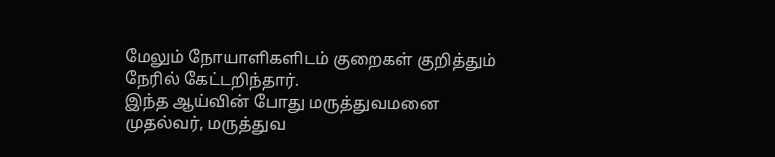மேலும் நோயாளிகளிடம் குறைகள் குறித்தும் நேரில் கேட்டறிந்தார்.
இந்த ஆய்வின் போது மருத்துவமனை முதல்வர், மருத்துவ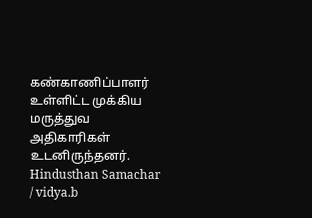கண்காணிப்பாளர் உள்ளிட்ட முக்கிய மருத்துவ அதிகாரிகள் உடனிருந்தனர்.
Hindusthan Samachar / vidya.b